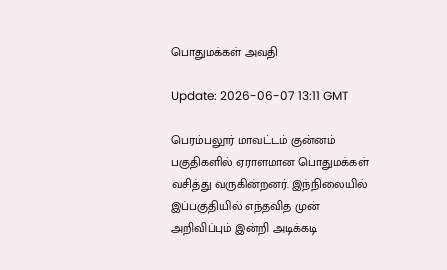பொதுமக்கள் அவதி

Update: 2026-06-07 13:11 GMT

பெரம்பலூர் மாவட்டம் குன்னம் பகுதிகளில் ஏராளமான பொதுமக்கள் வசித்து வருகின்றனர். இந்நிலையில் இப்பகுதியில் எந்தவித முன் அறிவிப்பும் இன்றி அடிக்கடி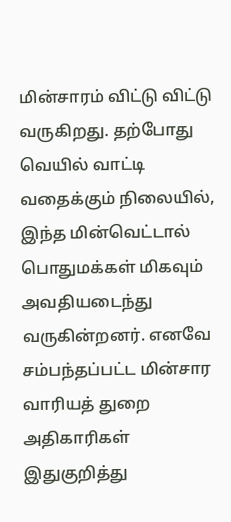மின்சாரம் விட்டு விட்டு வருகிறது. தற்போது வெயில் வாட்டி வதைக்கும் நிலையில், இந்த மின்வெட்டால் பொதுமக்கள் மிகவும் அவதியடைந்து வருகின்றனர். எனவே சம்பந்தப்பட்ட மின்சார வாரியத் துறை அதிகாரிகள் இதுகுறித்து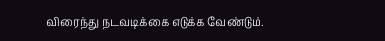விரைந்து நடவடிக்கை எடுக்க வேண்டும்.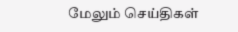மேலும் செய்திகள்